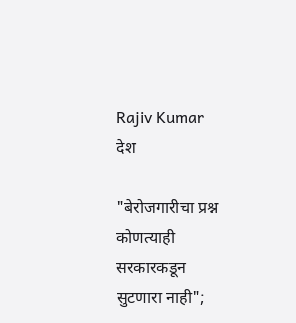Rajiv Kumar
देश

"बेरोजगारीचा प्रश्न कोणत्याही सरकारकडून सुटणारा नाही";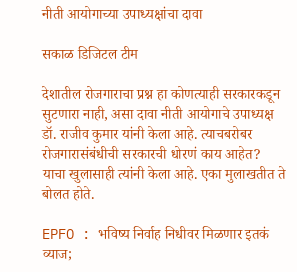नीती आयोगाच्या उपाध्यक्षांचा दावा

सकाळ डिजिटल टीम

देशातील रोजगाराचा प्रश्न हा कोणत्याही सरकारकडून सुटणारा नाही, असा दावा नीती आयोगाचे उपाध्यक्ष डॉ. राजीव कुमार यांनी केला आहे. त्याचबरोबर रोजगारासंबंधीची सरकारची धोरणं काय आहेत? याचा खुलासाही त्यांनी केला आहे. एका मुलाखतीत ते बोलत होते.

EPFO : भविष्य निर्वाह निधीवर मिळणार इतकं व्याज;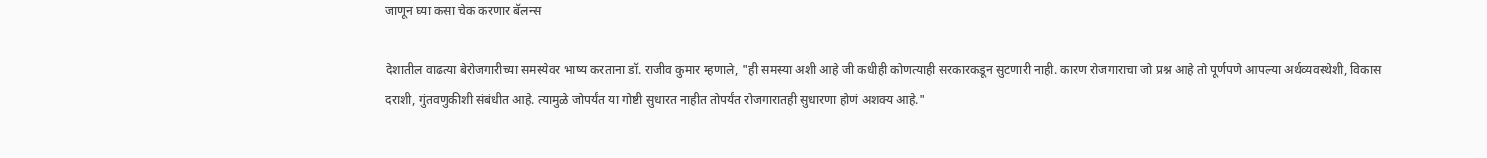जाणून घ्या कसा चेक करणार बॅलन्स

देशातील वाढत्या बेरोजगारीच्या समस्येवर भाष्य करताना डॉ. राजीव कुमार म्हणाले, "ही समस्या अशी आहे जी कधीही कोणत्याही सरकारकडून सुटणारी नाही. कारण रोजगाराचा जो प्रश्न आहे तो पूर्णपणे आपल्या अर्थव्यवस्थेशी, विकास दराशी, गुंतवणुकीशी संबंधीत आहे. त्यामुळे जोपर्यंत या गोष्टी सुधारत नाहीत तोपर्यंत रोजगारातही सुधारणा होणं अशक्य आहे."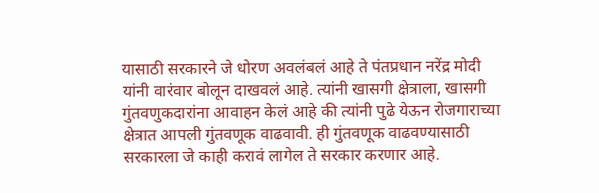यासाठी सरकारने जे धोरण अवलंबलं आहे ते पंतप्रधान नरेंद्र मोदी यांनी वारंवार बोलून दाखवलं आहे. त्यांनी खासगी क्षेत्राला, खासगी गुंतवणुकदारांना आवाहन केलं आहे की त्यांनी पुढे येऊन रोजगाराच्या क्षेत्रात आपली गुंतवणूक वाढवावी. ही गुंतवणूक वाढवण्यासाठी सरकारला जे काही करावं लागेल ते सरकार करणार आहे.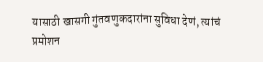यासाठी खासगी गुंतवणुकदारांना सुविधा देणं, त्यांचं प्रमोशन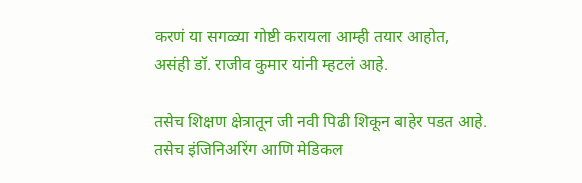करणं या सगळ्या गोष्टी करायला आम्ही तयार आहोत, असंही डॉ. राजीव कुमार यांनी म्हटलं आहे.

तसेच शिक्षण क्षेत्रातून जी नवी पिढी शिकून बाहेर पडत आहे. तसेच इंजिनिअरिंग आणि मेडिकल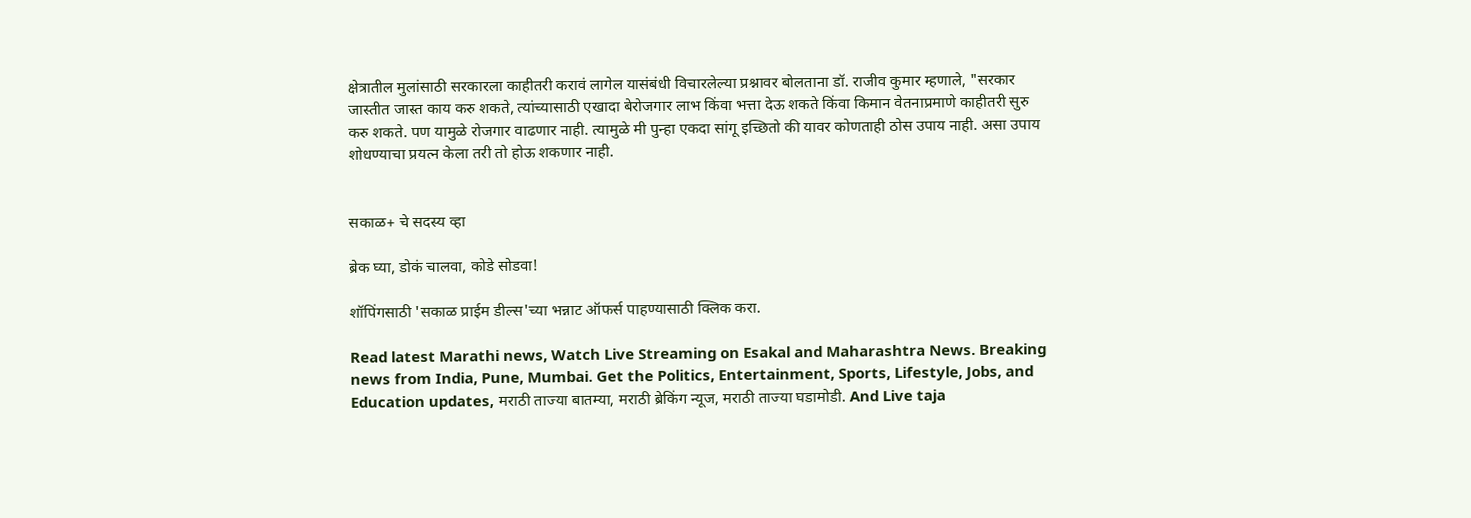क्षेत्रातील मुलांसाठी सरकारला काहीतरी करावं लागेल यासंबंधी विचारलेल्या प्रश्नावर बोलताना डॉ. राजीव कुमार म्हणाले, "सरकार जास्तीत जास्त काय करु शकते, त्यांच्यासाठी एखादा बेरोजगार लाभ किंवा भत्ता देऊ शकते किंवा किमान वेतनाप्रमाणे काहीतरी सुरु करु शकते. पण यामुळे रोजगार वाढणार नाही. त्यामुळे मी पुन्हा एकदा सांगू इच्छितो की यावर कोणताही ठोस उपाय नाही. असा उपाय शोधण्याचा प्रयत्न केला तरी तो होऊ शकणार नाही.


सकाळ+ चे सदस्य व्हा

ब्रेक घ्या, डोकं चालवा, कोडे सोडवा!

शॉपिंगसाठी 'सकाळ प्राईम डील्स'च्या भन्नाट ऑफर्स पाहण्यासाठी क्लिक करा.

Read latest Marathi news, Watch Live Streaming on Esakal and Maharashtra News. Breaking news from India, Pune, Mumbai. Get the Politics, Entertainment, Sports, Lifestyle, Jobs, and Education updates, मराठी ताज्या बातम्या, मराठी ब्रेकिंग न्यूज, मराठी ताज्या घडामोडी. And Live taja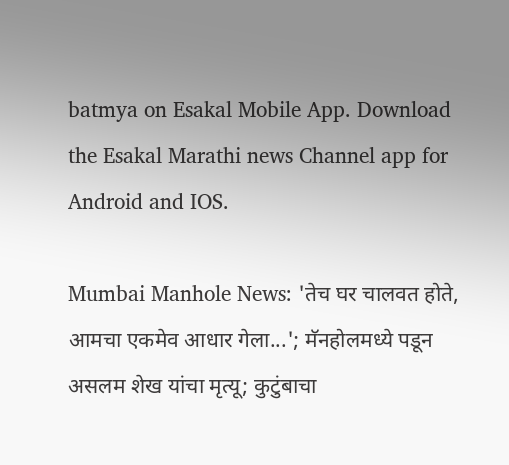batmya on Esakal Mobile App. Download the Esakal Marathi news Channel app for Android and IOS.

Mumbai Manhole News: 'तेच घर चालवत होते, आमचा एकमेव आधार गेला...'; मॅनहोलमध्ये पडून असलम शेख यांचा मृत्यू; कुटुंबाचा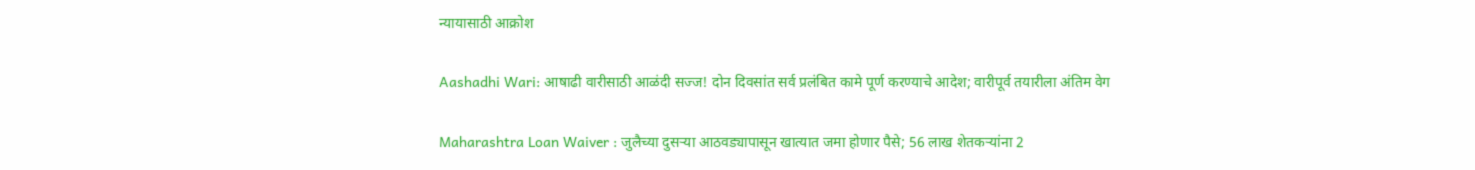न्यायासाठी आक्रोश

Aashadhi Wari: आषाढी वारीसाठी आळंदी सज्ज! दोन दिवसांत सर्व प्रलंबित कामे पूर्ण करण्याचे आदेश; वारीपूर्व तयारीला अंतिम वेग

Maharashtra Loan Waiver : जुलैच्या दुसऱ्या आठवड्यापासून खात्यात जमा होणार पैसे; 56 लाख शेतकऱ्यांना 2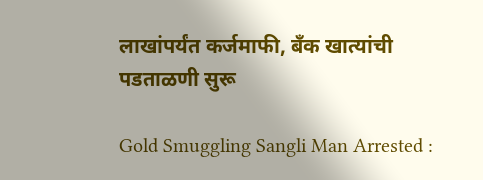लाखांपर्यंत कर्जमाफी, बँक खात्यांची पडताळणी सुरू

Gold Smuggling Sangli Man Arrested :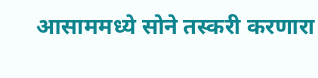आसाममध्ये सोने तस्करी करणारा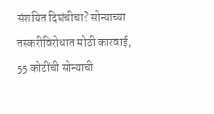संशयित दिघंचीचा? सोन्याच्या तस्करीविरोधात मोठी कारवाई, 55 कोटींची सोन्याची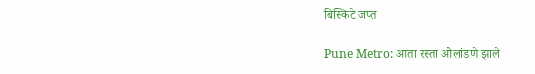बिस्किटे जप्त

Pune Metro: आता रस्ता ओलांडणे झाले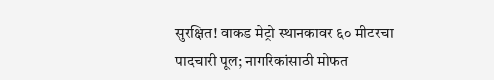सुरक्षित! वाकड मेट्रो स्थानकावर ६० मीटरचा पादचारी पूल; नागरिकांसाठी मोफत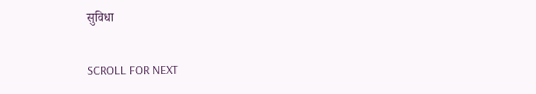सुविधा

SCROLL FOR NEXT